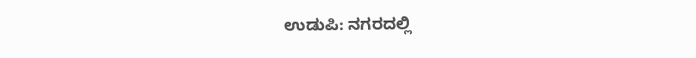ಉಡುಪಿ: ನಗರದಲ್ಲಿ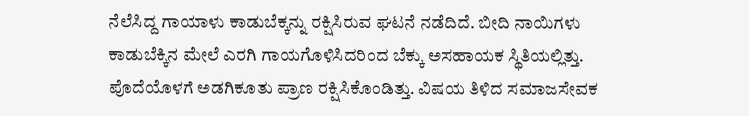ನೆಲೆಸಿದ್ದ ಗಾಯಾಳು ಕಾಡುಬೆಕ್ಕನ್ನು ರಕ್ಷಿಸಿರುವ ಘಟನೆ ನಡೆದಿದೆ. ಬೀದಿ ನಾಯಿಗಳು ಕಾಡುಬೆಕ್ಕಿನ ಮೇಲೆ ಎರಗಿ ಗಾಯಗೊಳಿಸಿದರಿಂದ ಬೆಕ್ಕು ಅಸಹಾಯಕ ಸ್ಥಿತಿಯಲ್ಲಿತ್ತು.
ಪೊದೆಯೊಳಗೆ ಅಡಗಿಕೂತು ಪ್ರಾಣ ರಕ್ಷಿಸಿಕೊಂಡಿತ್ತು. ವಿಷಯ ತಿಳಿದ ಸಮಾಜಸೇವಕ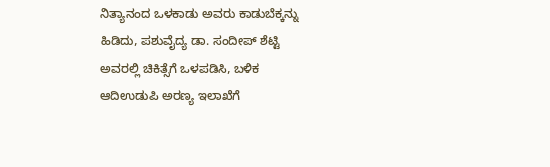ನಿತ್ಯಾನಂದ ಒಳಕಾಡು ಅವರು ಕಾಡುಬೆಕ್ಕನ್ನು ಹಿಡಿದು, ಪಶುವೈದ್ಯ ಡಾ. ಸಂದೀಪ್ ಶೆಟ್ಟಿ ಅವರಲ್ಲಿ ಚಿಕಿತ್ಸೆಗೆ ಒಳಪಡಿಸಿ, ಬಳಿಕ ಆದಿಉಡುಪಿ ಅರಣ್ಯ ಇಲಾಖೆಗೆ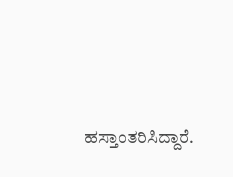ಹಸ್ತಾಂತರಿಸಿದ್ದಾರೆ.